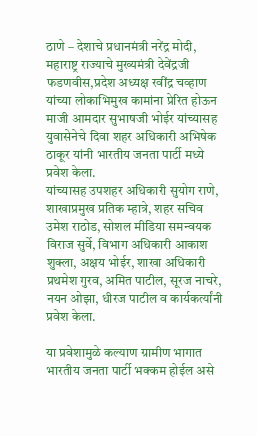ठाणे – देशाचे प्रधानमंत्री नरेंद्र मोदी, महाराष्ट्र राज्याचे मुख्यमंत्री देवेंद्रजी फडणवीस,प्रदेश अध्यक्ष रवींद्र चव्हाण यांच्या लोकाभिमुख कामांना प्रेरित होऊन माजी आमदार सुभाषजी भोईर यांच्यासह युवासेनेचे दिवा शहर अधिकारी अभिषेक ठाकूर यांनी भारतीय जनता पार्टी मध्ये प्रवेश केला.
यांच्यासह उपशहर अधिकारी सुयोग राणे, शाखाप्रमुख प्रतिक म्हात्रे, शहर सचिव उमेश राठोड, सोशल मीडिया समन्वयक विराज सुर्वे, विभाग अधिकारी आकाश शुक्ला, अक्षय भोईर, शाखा अधिकारी प्रथमेश गुरव, अमित पाटील, सूरज नाचरे, नयन ओझा, धीरज पाटील व कार्यकर्त्यांनी प्रवेश केला.

या प्रवेशामुळे कल्याण ग्रामीण भागात भारतीय जनता पार्टी भक्कम होईल असे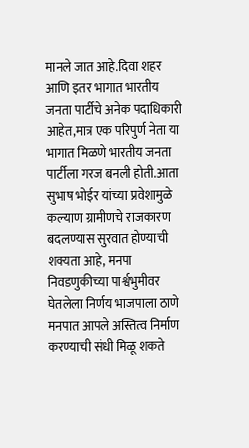मानले जात आहे.दिवा शहर आणि इतर भागात भारतीय जनता पार्टीचे अनेक पदाधिकारी आहेत,मात्र एक परिपुर्ण नेता या भागात मिळणे भारतीय जनता पार्टीला गरज बनली होती.आता सुभाष भोईर यांच्या प्रवेशामुळे कल्याण ग्रामीणचे राजकारण बदलण्यास सुरवात होण्याची शक्यता आहे, मनपा निवडणुकीच्या पार्श्वभुमीवर घेतलेला निर्णय भाजपाला ठाणे मनपात आपले अस्तित्व निर्माण करण्याची संधी मिळू शकते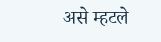असे म्हटले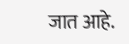जात आहे.